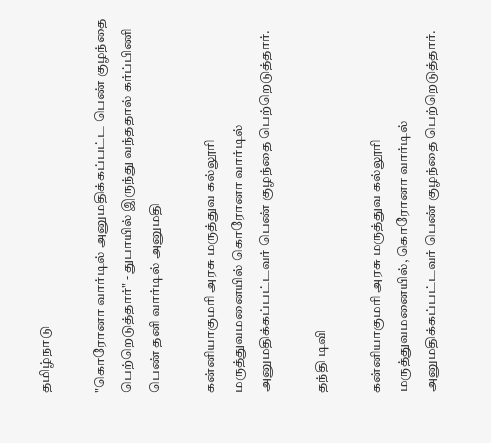தமிழ்நாடு

"கொரோனா வார்டில் அனுமதிக்கப்பட்ட பெண் குழந்தை பெற்றெடுத்தார்" - துபாயில் இருந்து வந்ததால் கர்ப்பிணி பெண் தனி வார்டில் அனுமதி

கன்னியாகுமரி அரசு மருத்துவ கல்லூரி மருத்துவமனையில் கொரோனா வார்டில் அனுமதிக்கப்பட்டவர் பெண் குழந்தை பெற்றெடுத்தார்.

தந்தி டிவி

கன்னியாகுமரி அரசு மருத்துவ கல்லூரி மருத்துவமனையில், கொரோனா வார்டில் அனுமதிக்கப்பட்டவர் பெண் குழந்தை பெற்றெடுத்தார்.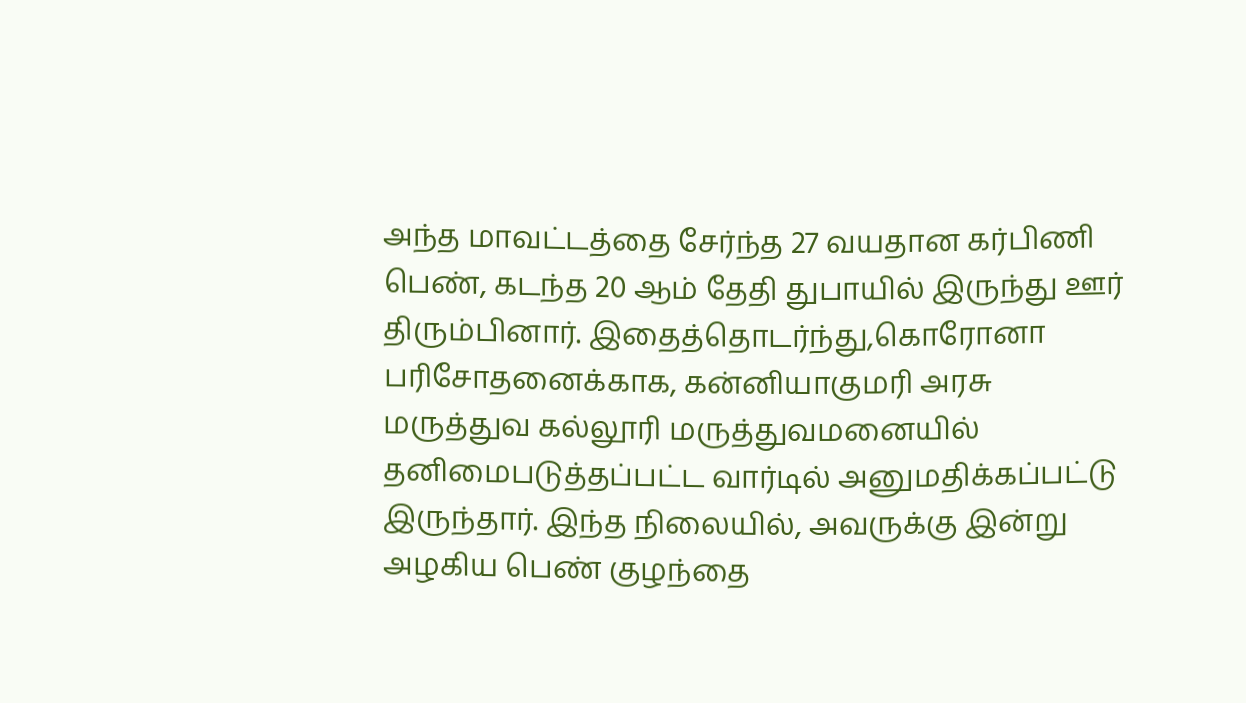அந்த மாவட்டத்தை சேர்ந்த 27 வயதான கர்பிணி பெண், கடந்த 20 ஆம் தேதி துபாயில் இருந்து ஊர் திரும்பினார். இதைத்தொடர்ந்து,கொரோனா பரிசோதனைக்காக, கன்னியாகுமரி அரசு மருத்துவ கல்லூரி மருத்துவமனையில் தனிமைபடுத்தப்பட்ட வார்டில் அனுமதிக்கப்பட்டு இருந்தார். இந்த நிலையில், அவருக்கு இன்று அழகிய பெண் குழந்தை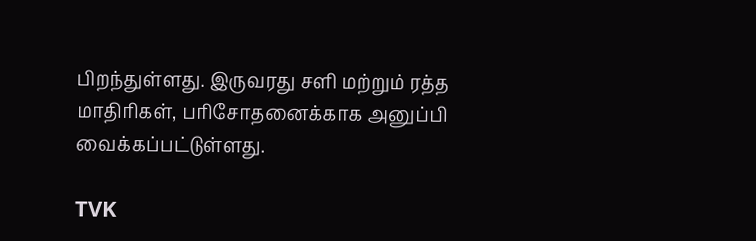பிறந்துள்ளது. இருவரது சளி மற்றும் ரத்த மாதிரிகள், பரிசோதனைக்காக அனுப்பி வைக்கப்பட்டுள்ளது.

TVK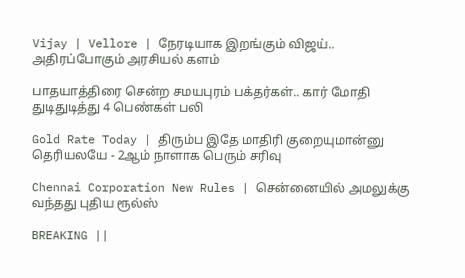Vijay | Vellore | நேரடியாக இறங்கும் விஜய்.. அதிரப்போகும் அரசியல் களம்

பாதயாத்திரை சென்ற சமயபுரம் பக்தர்கள்.. கார் மோதி துடிதுடித்து 4 பெண்கள் பலி

Gold Rate Today | திரும்ப இதே மாதிரி குறையுமான்னு தெரியலயே - 2ஆம் நாளாக பெரும் சரிவு

Chennai Corporation New Rules | சென்னையில் அமலுக்கு வந்தது புதிய ரூல்ஸ்

BREAKING ||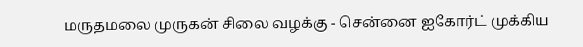மருதமலை முருகன் சிலை வழக்கு - சென்னை ஐகோர்ட் முக்கிய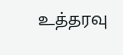உத்தரவு